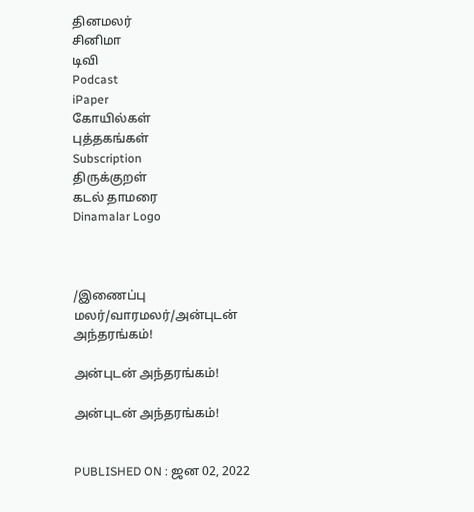தினமலர்
சினிமா
டிவி
Podcast
iPaper
கோயில்கள்
புத்தகங்கள்
Subscription
திருக்குறள்
கடல் தாமரை
Dinamalar Logo



/இணைப்பு மலர்/வாரமலர்/அன்புடன் அந்தரங்கம்!

அன்புடன் அந்தரங்கம்!

அன்புடன் அந்தரங்கம்!


PUBLISHED ON : ஜன 02, 2022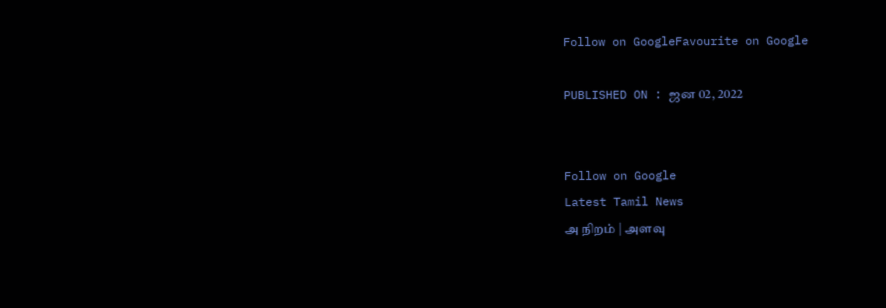Follow on GoogleFavourite on Google

PUBLISHED ON : ஜன 02, 2022


Follow on Google
Latest Tamil News
அ நிறம் | அளவு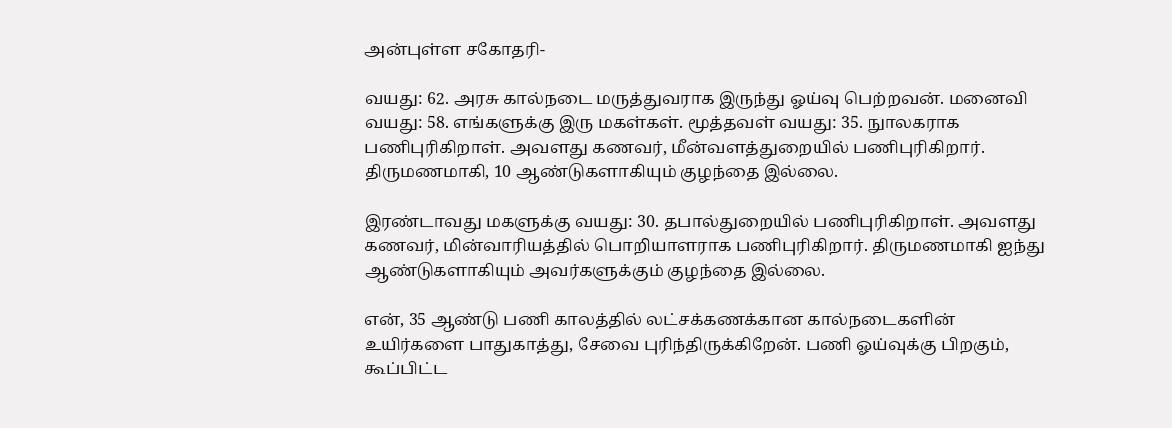அன்புள்ள சகோதரி-

வயது: 62. அரசு கால்நடை மருத்துவராக இருந்து ஓய்வு பெற்றவன். மனைவி வயது: 58. எங்களுக்கு இரு மகள்கள். மூத்தவள் வயது: 35. நுாலகராக பணிபுரிகிறாள். அவளது கணவர், மீன்வளத்துறையில் பணிபுரிகிறார். திருமணமாகி, 10 ஆண்டுகளாகியும் குழந்தை இல்லை.

இரண்டாவது மகளுக்கு வயது: 30. தபால்துறையில் பணிபுரிகிறாள். அவளது கணவர், மின்வாரியத்தில் பொறியாளராக பணிபுரிகிறார். திருமணமாகி ஐந்து ஆண்டுகளாகியும் அவர்களுக்கும் குழந்தை இல்லை.

என், 35 ஆண்டு பணி காலத்தில் லட்சக்கணக்கான கால்நடைகளின் உயிர்களை பாதுகாத்து, சேவை புரிந்திருக்கிறேன். பணி ஓய்வுக்கு பிறகும், கூப்பிட்ட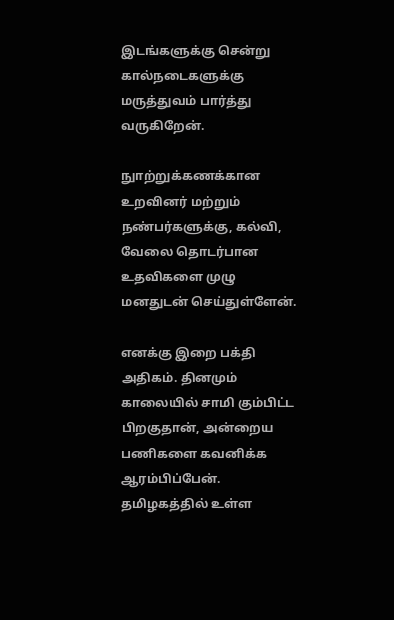இடங்களுக்கு சென்று கால்நடைகளுக்கு மருத்துவம் பார்த்து வருகிறேன்.

நுாற்றுக்கணக்கான உறவினர் மற்றும் நண்பர்களுக்கு, கல்வி, வேலை தொடர்பான உதவிகளை முழு மனதுடன் செய்துள்ளேன்.

எனக்கு இறை பக்தி அதிகம். தினமும் காலையில் சாமி கும்பிட்ட பிறகுதான், அன்றைய பணிகளை கவனிக்க ஆரம்பிப்பேன். தமிழகத்தில் உள்ள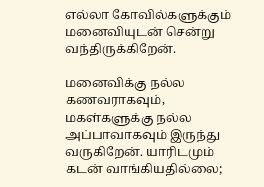எல்லா கோவில்களுக்கும் மனைவியுடன் சென்று வந்திருக்கிறேன்.

மனைவிக்கு நல்ல கணவராகவும், மகள்களுக்கு நல்ல அப்பாவாகவும் இருந்து வருகிறேன். யாரிடமும் கடன் வாங்கியதில்லை;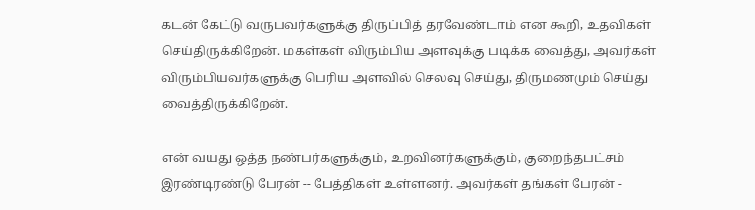கடன் கேட்டு வருபவர்களுக்கு திருப்பித் தரவேண்டாம் என கூறி, உதவிகள் செய்திருக்கிறேன். மகள்கள் விரும்பிய அளவுக்கு படிக்க வைத்து, அவர்கள் விரும்பியவர்களுக்கு பெரிய அளவில் செலவு செய்து, திருமணமும் செய்து வைத்திருக்கிறேன்.

என் வயது ஒத்த நண்பர்களுக்கும், உறவினர்களுக்கும், குறைந்தபட்சம் இரண்டிரண்டு பேரன் -- பேத்திகள் உள்ளனர். அவர்கள் தங்கள் பேரன் -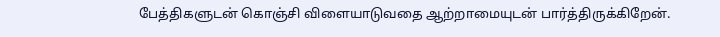பேத்திகளுடன் கொஞ்சி விளையாடுவதை ஆற்றாமையுடன் பார்த்திருக்கிறேன்.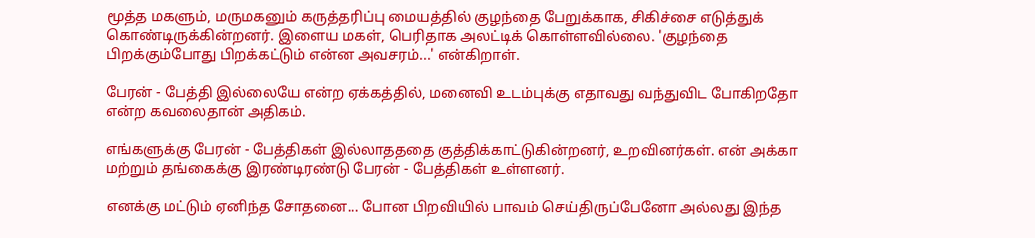மூத்த மகளும், மருமகனும் கருத்தரிப்பு மையத்தில் குழந்தை பேறுக்காக, சிகிச்சை எடுத்துக் கொண்டிருக்கின்றனர். இளைய மகள், பெரிதாக அலட்டிக் கொள்ளவில்லை. 'குழந்தை பிறக்கும்போது பிறக்கட்டும் என்ன அவசரம்...' என்கிறாள்.

பேரன் - பேத்தி இல்லையே என்ற ஏக்கத்தில், மனைவி உடம்புக்கு எதாவது வந்துவிட போகிறதோ என்ற கவலைதான் அதிகம்.

எங்களுக்கு பேரன் - பேத்திகள் இல்லாதததை குத்திக்காட்டுகின்றனர், உறவினர்கள். என் அக்கா மற்றும் தங்கைக்கு இரண்டிரண்டு பேரன் - பேத்திகள் உள்ளனர்.

எனக்கு மட்டும் ஏனிந்த சோதனை... போன பிறவியில் பாவம் செய்திருப்பேனோ அல்லது இந்த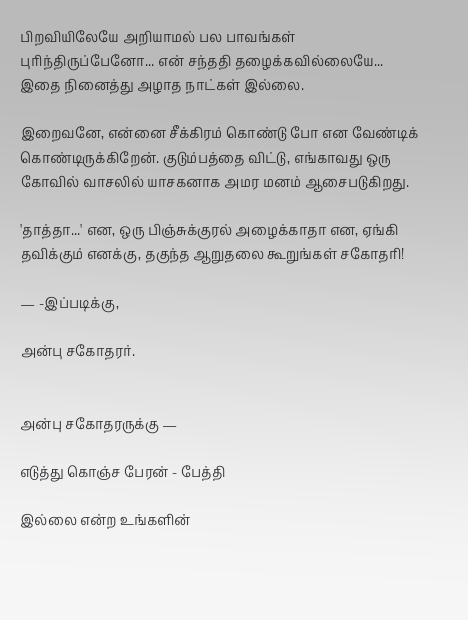பிறவியிலேயே அறியாமல் பல பாவங்கள் புரிந்திருப்பேனோ... என் சந்ததி தழைக்கவில்லையே... இதை நினைத்து அழாத நாட்கள் இல்லை.

இறைவனே, என்னை சீக்கிரம் கொண்டு போ என வேண்டிக் கொண்டிருக்கிறேன். குடும்பத்தை விட்டு, எங்காவது ஒரு கோவில் வாசலில் யாசகனாக அமர மனம் ஆசைபடுகிறது.

'தாத்தா...' என, ஒரு பிஞ்சுக்குரல் அழைக்காதா என, ஏங்கி தவிக்கும் எனக்கு, தகுந்த ஆறுதலை கூறுங்கள் சகோதரி!

— -இப்படிக்கு,

அன்பு சகோதரர்.


அன்பு சகோதரருக்கு —

எடுத்து கொஞ்ச பேரன் - பேத்தி

இல்லை என்ற உங்களின்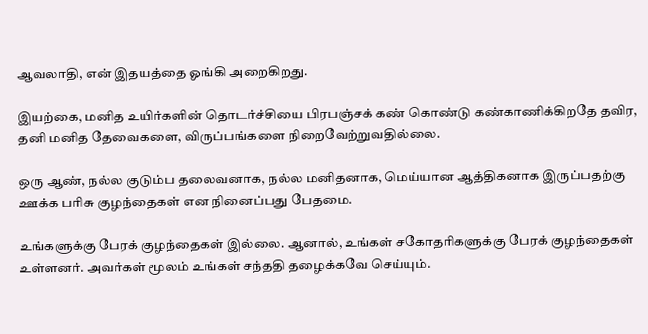ஆவலாதி, என் இதயத்தை ஓங்கி அறைகிறது.

இயற்கை, மனித உயிர்களின் தொடர்ச்சியை பிரபஞ்சக் கண் கொண்டு கண்காணிக்கிறதே தவிர, தனி மனித தேவைகளை, விருப்பங்களை நிறைவேற்றுவதில்லை.

ஒரு ஆண், நல்ல குடும்ப தலைவனாக, நல்ல மனிதனாக, மெய்யான ஆத்திகனாக இருப்பதற்கு ஊக்க பரிசு குழந்தைகள் என நினைப்பது பேதமை.

உங்களுக்கு பேரக் குழந்தைகள் இல்லை. ஆனால், உங்கள் சகோதரிகளுக்கு பேரக் குழந்தைகள் உள்ளனர். அவர்கள் மூலம் உங்கள் சந்ததி தழைக்கவே செய்யும்.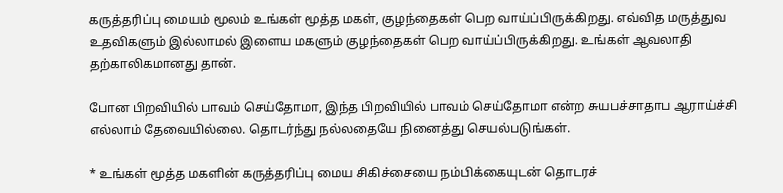கருத்தரிப்பு மையம் மூலம் உங்கள் மூத்த மகள், குழந்தைகள் பெற வாய்ப்பிருக்கிறது. எவ்வித மருத்துவ உதவிகளும் இல்லாமல் இளைய மகளும் குழந்தைகள் பெற வாய்ப்பிருக்கிறது. உங்கள் ஆவலாதி தற்காலிகமானது தான்.

போன பிறவியில் பாவம் செய்தோமா, இந்த பிறவியில் பாவம் செய்தோமா என்ற சுயபச்சாதாப ஆராய்ச்சி எல்லாம் தேவையில்லை. தொடர்ந்து நல்லதையே நினைத்து செயல்படுங்கள்.

* உங்கள் மூத்த மகளின் கருத்தரிப்பு மைய சிகிச்சையை நம்பிக்கையுடன் தொடரச்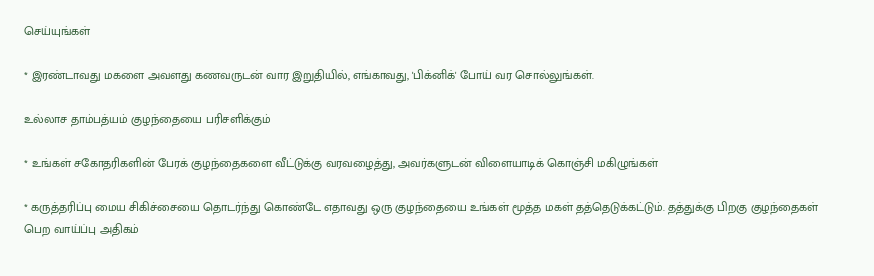செய்யுங்கள்

* இரண்டாவது மகளை அவளது கணவருடன் வார இறுதியில், எங்காவது, 'பிக்னிக்' போய் வர சொல்லுங்கள்.

உல்லாச தாம்பத்யம் குழந்தையை பரிசளிக்கும்

* உங்கள் சகோதரிகளின் பேரக் குழந்தைகளை வீட்டுக்கு வரவழைத்து, அவர்களுடன் விளையாடிக் கொஞ்சி மகிழுங்கள்

* கருத்தரிப்பு மைய சிகிச்சையை தொடர்ந்து கொண்டே எதாவது ஒரு குழந்தையை உங்கள் மூத்த மகள் தத்தெடுக்கட்டும். தத்துக்கு பிறகு குழந்தைகள் பெற வாய்ப்பு அதிகம்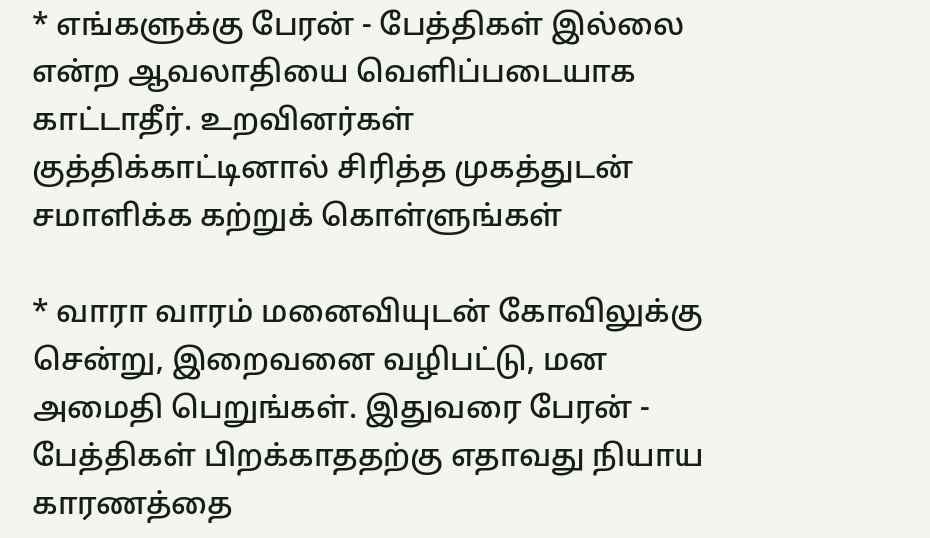* எங்களுக்கு பேரன் - பேத்திகள் இல்லை என்ற ஆவலாதியை வெளிப்படையாக காட்டாதீர். உறவினர்கள் குத்திக்காட்டினால் சிரித்த முகத்துடன் சமாளிக்க கற்றுக் கொள்ளுங்கள்

* வாரா வாரம் மனைவியுடன் கோவிலுக்கு சென்று, இறைவனை வழிபட்டு, மன அமைதி பெறுங்கள். இதுவரை பேரன் - பேத்திகள் பிறக்காததற்கு எதாவது நியாய காரணத்தை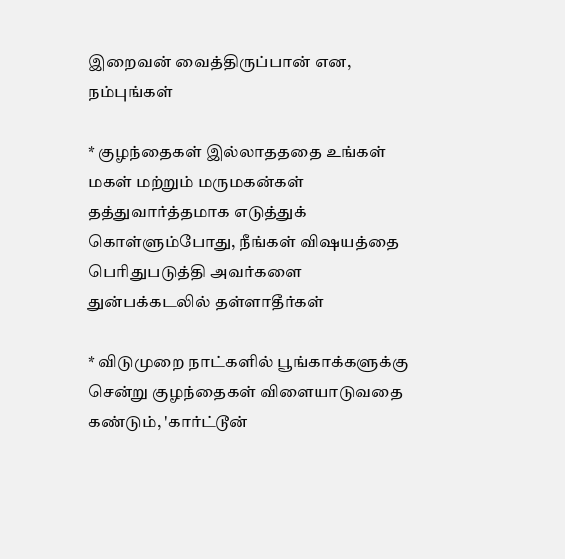இறைவன் வைத்திருப்பான் என, நம்புங்கள்

* குழந்தைகள் இல்லாதததை உங்கள் மகள் மற்றும் மருமகன்கள் தத்துவார்த்தமாக எடுத்துக் கொள்ளும்போது, நீங்கள் விஷயத்தை பெரிதுபடுத்தி அவர்களை துன்பக்கடலில் தள்ளாதீர்கள்

* விடுமுறை நாட்களில் பூங்காக்களுக்கு சென்று குழந்தைகள் விளையாடுவதை கண்டும், 'கார்ட்டூன்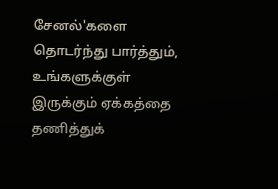சேனல்'களை தொடர்ந்து பார்த்தும், உங்களுக்குள் இருக்கும் ஏக்கத்தை தணித்துக்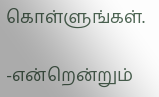கொள்ளுங்கள்.

-என்றென்றும்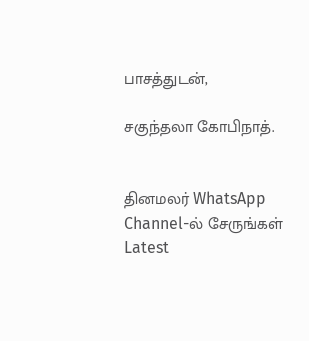பாசத்துடன்,

சகுந்தலா கோபிநாத்.


தினமலர் WhatsApp Channel-ல் சேருங்கள்
Latest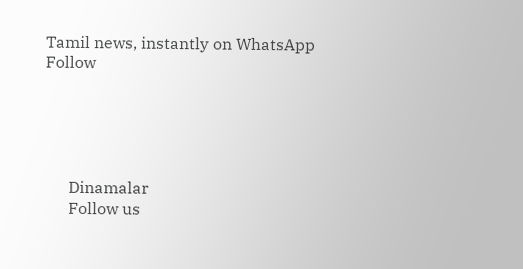Tamil news, instantly on WhatsApp
Follow





      Dinamalar
      Follow us